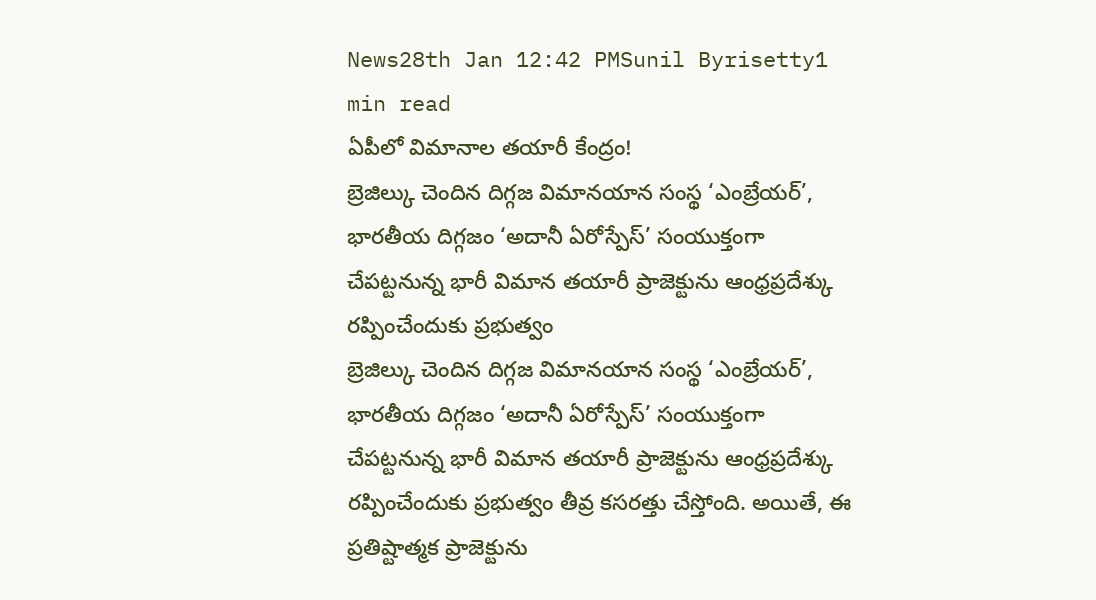News28th Jan 12:42 PMSunil Byrisetty1 min read
ఏపీలో విమానాల తయారీ కేంద్రం!
బ్రెజిల్కు చెందిన దిగ్గజ విమానయాన సంస్థ ‘ఎంబ్రేయర్’, భారతీయ దిగ్గజం ‘అదానీ ఏరోస్పేస్’ సంయుక్తంగా చేపట్టనున్న భారీ విమాన తయారీ ప్రాజెక్టును ఆంధ్రప్రదేశ్కు రప్పించేందుకు ప్రభుత్వం
బ్రెజిల్కు చెందిన దిగ్గజ విమానయాన సంస్థ ‘ఎంబ్రేయర్’, భారతీయ దిగ్గజం ‘అదానీ ఏరోస్పేస్’ సంయుక్తంగా చేపట్టనున్న భారీ విమాన తయారీ ప్రాజెక్టును ఆంధ్రప్రదేశ్కు రప్పించేందుకు ప్రభుత్వం తీవ్ర కసరత్తు చేస్తోంది. అయితే, ఈ ప్రతిష్టాత్మక ప్రాజెక్టును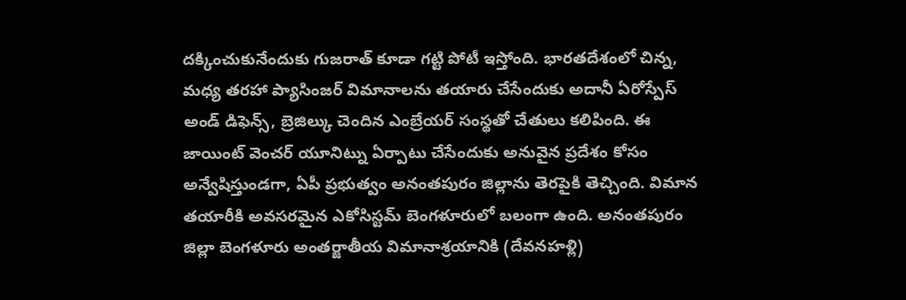దక్కించుకునేందుకు గుజరాత్ కూడా గట్టి పోటీ ఇస్తోంది. భారతదేశంలో చిన్న, మధ్య తరహా ప్యాసింజర్ విమానాలను తయారు చేసేందుకు అదానీ ఏరోస్పేస్ అండ్ డిఫెన్స్, బ్రెజిల్కు చెందిన ఎంబ్రేయర్ సంస్థతో చేతులు కలిపింది. ఈ జాయింట్ వెంచర్ యూనిట్ను ఏర్పాటు చేసేందుకు అనువైన ప్రదేశం కోసం అన్వేషిస్తుండగా, ఏపీ ప్రభుత్వం అనంతపురం జిల్లాను తెరపైకి తెచ్చింది. విమాన తయారీకి అవసరమైన ఎకోసిస్టమ్ బెంగళూరులో బలంగా ఉంది. అనంతపురం జిల్లా బెంగళూరు అంతర్జాతీయ విమానాశ్రయానికి (దేవనహళ్లి)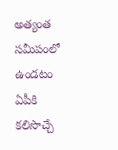అత్యంత సమీపంలో ఉండటం ఏపీకి కలిసొచ్చే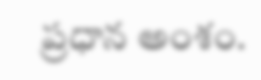ప్రధాన అంశం.